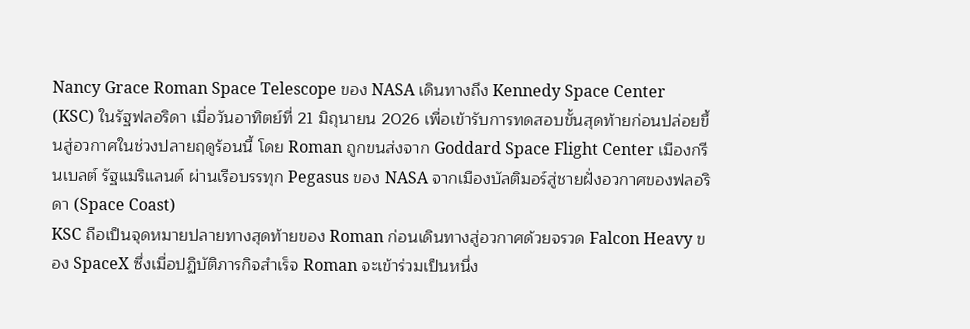Nancy Grace Roman Space Telescope ของ NASA เดินทางถึง Kennedy Space Center (KSC) ในรัฐฟลอริดา เมื่อวันอาทิตย์ที่ 21 มิถุนายน 2026 เพื่อเข้ารับการทดสอบขั้นสุดท้ายก่อนปล่อยขึ้นสู่อวกาศในช่วงปลายฤดูร้อนนี้ โดย Roman ถูกขนส่งจาก Goddard Space Flight Center เมืองกรีนเบลต์ รัฐแมริแลนด์ ผ่านเรือบรรทุก Pegasus ของ NASA จากเมืองบัลติมอร์สู่ชายฝั่งอวกาศของฟลอริดา (Space Coast)
KSC ถือเป็นจุดหมายปลายทางสุดท้ายของ Roman ก่อนเดินทางสู่อวกาศด้วยจรวด Falcon Heavy ของ SpaceX ซึ่งเมื่อปฏิบัติภารกิจสำเร็จ Roman จะเข้าร่วมเป็นหนึ่ง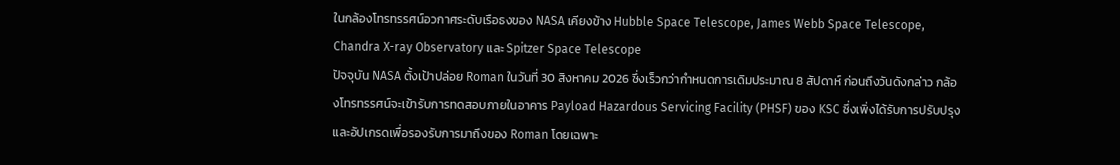ในกล้องโทรทรรศน์อวกาศระดับเรือธงของ NASA เคียงข้าง Hubble Space Telescope, James Webb Space Telescope, Chandra X-ray Observatory และ Spitzer Space Telescope
ปัจจุบัน NASA ตั้งเป้าปล่อย Roman ในวันที่ 30 สิงหาคม 2026 ซึ่งเร็วกว่ากำหนดการเดิมประมาณ 8 สัปดาห์ ก่อนถึงวันดังกล่าว กล้องโทรทรรศน์จะเข้ารับการทดสอบภายในอาคาร Payload Hazardous Servicing Facility (PHSF) ของ KSC ซึ่งเพิ่งได้รับการปรับปรุงและอัปเกรดเพื่อรองรับการมาถึงของ Roman โดยเฉพาะ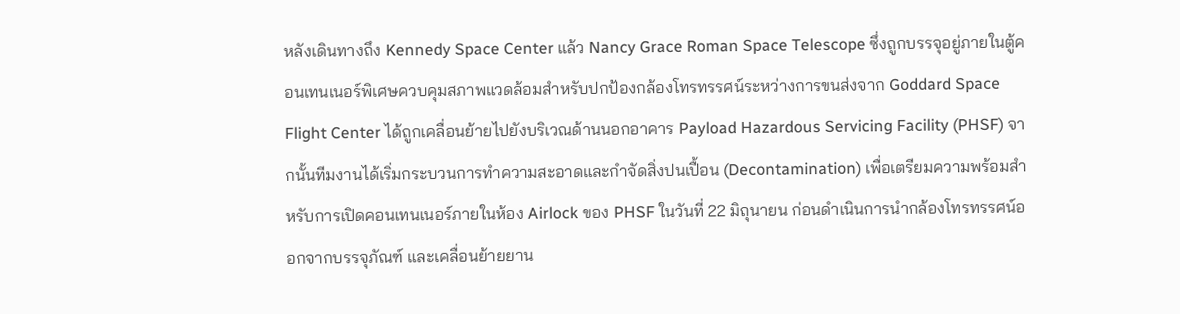หลังเดินทางถึง Kennedy Space Center แล้ว Nancy Grace Roman Space Telescope ซึ่งถูกบรรจุอยู่ภายในตู้คอนเทนเนอร์พิเศษควบคุมสภาพแวดล้อมสำหรับปกป้องกล้องโทรทรรศน์ระหว่างการขนส่งจาก Goddard Space Flight Center ได้ถูกเคลื่อนย้ายไปยังบริเวณด้านนอกอาคาร Payload Hazardous Servicing Facility (PHSF) จากนั้นทีมงานได้เริ่มกระบวนการทำความสะอาดและกำจัดสิ่งปนเปื้อน (Decontamination) เพื่อเตรียมความพร้อมสำหรับการเปิดคอนเทนเนอร์ภายในห้อง Airlock ของ PHSF ในวันที่ 22 มิถุนายน ก่อนดำเนินการนำกล้องโทรทรรศน์ออกจากบรรจุภัณฑ์ และเคลื่อนย้ายยาน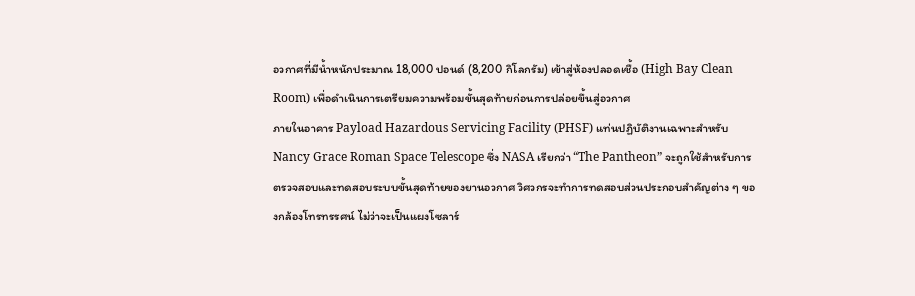อวกาศที่มีน้ำหนักประมาณ 18,000 ปอนด์ (8,200 กิโลกรัม) เข้าสู่ห้องปลอดเชื้อ (High Bay Clean Room) เพื่อดำเนินการเตรียมความพร้อมขั้นสุดท้ายก่อนการปล่อยขึ้นสู่อวกาศ
ภายในอาคาร Payload Hazardous Servicing Facility (PHSF) แท่นปฏิบัติงานเฉพาะสำหรับ Nancy Grace Roman Space Telescope ซึ่ง NASA เรียกว่า “The Pantheon” จะถูกใช้สำหรับการตรวจสอบและทดสอบระบบขั้นสุดท้ายของยานอวกาศ วิศวกรจะทำการทดสอบส่วนประกอบสำคัญต่าง ๆ ของกล้องโทรทรรศน์ ไม่ว่าจะเป็นแผงโซลาร์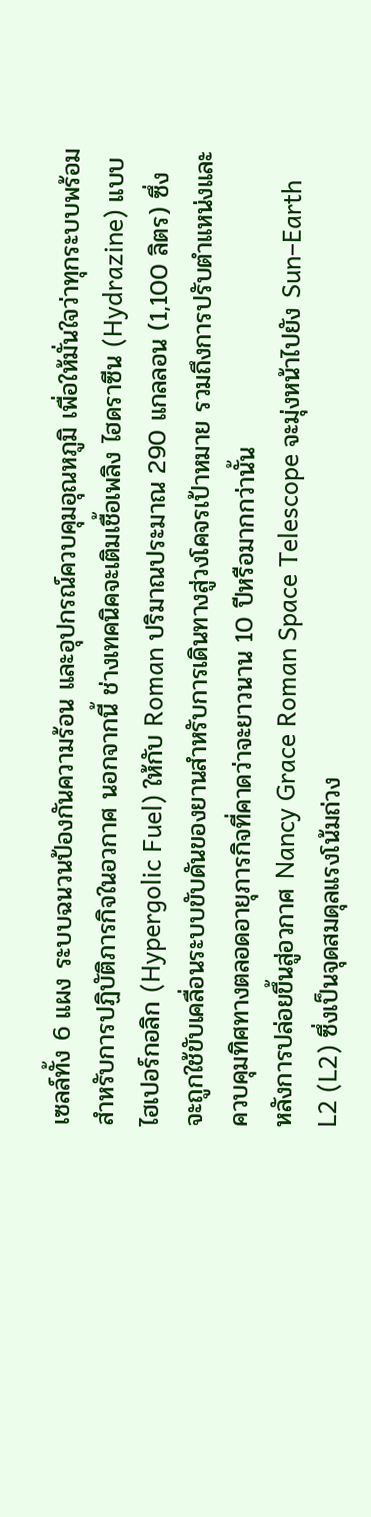เซลล์ทั้ง 6 แผง ระบบฉนวนป้องกันความร้อน และอุปกรณ์ควบคุมอุณหภูมิ เพื่อให้มั่นใจว่าทุกระบบพร้อมสำหรับการปฏิบัติภารกิจในอวกาศ นอกจากนี้ ช่างเทคนิคจะเติมเชื้อเพลิง ไฮดราซีน (Hydrazine) แบบไฮเปอร์กอลิก (Hypergolic Fuel) ให้กับ Roman ปริมาณประมาณ 290 แกลลอน (1,100 ลิตร) ซึ่งจะถูกใช้ขับเคลื่อนระบบขับดันของยานสำหรับการเดินทางสู่วงโคจรเป้าหมาย รวมถึงการปรับตำแหน่งและควบคุมทิศทางตลอดอายุภารกิจที่คาดว่าจะยาวนาน 10 ปีหรือมากกว่านั้น
หลังการปล่อยขึ้นสู่อวกาศ Nancy Grace Roman Space Telescope จะมุ่งหน้าไปยัง Sun–Earth L2 (L2) ซึ่งเป็นจุดสมดุลแรงโน้มถ่วง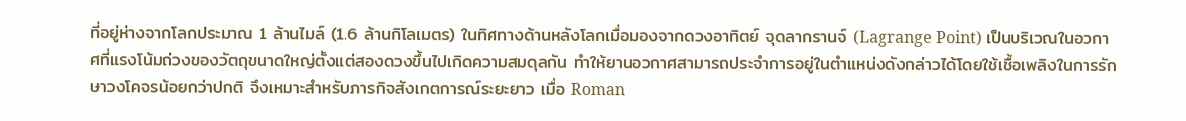ที่อยู่ห่างจากโลกประมาณ 1 ล้านไมล์ (1.6 ล้านกิโลเมตร) ในทิศทางด้านหลังโลกเมื่อมองจากดวงอาทิตย์ จุดลากรานจ์ (Lagrange Point) เป็นบริเวณในอวกาศที่แรงโน้มถ่วงของวัตถุขนาดใหญ่ตั้งแต่สองดวงขึ้นไปเกิดความสมดุลกัน ทำให้ยานอวกาศสามารถประจำการอยู่ในตำแหน่งดังกล่าวได้โดยใช้เชื้อเพลิงในการรักษาวงโคจรน้อยกว่าปกติ จึงเหมาะสำหรับภารกิจสังเกตการณ์ระยะยาว เมื่อ Roman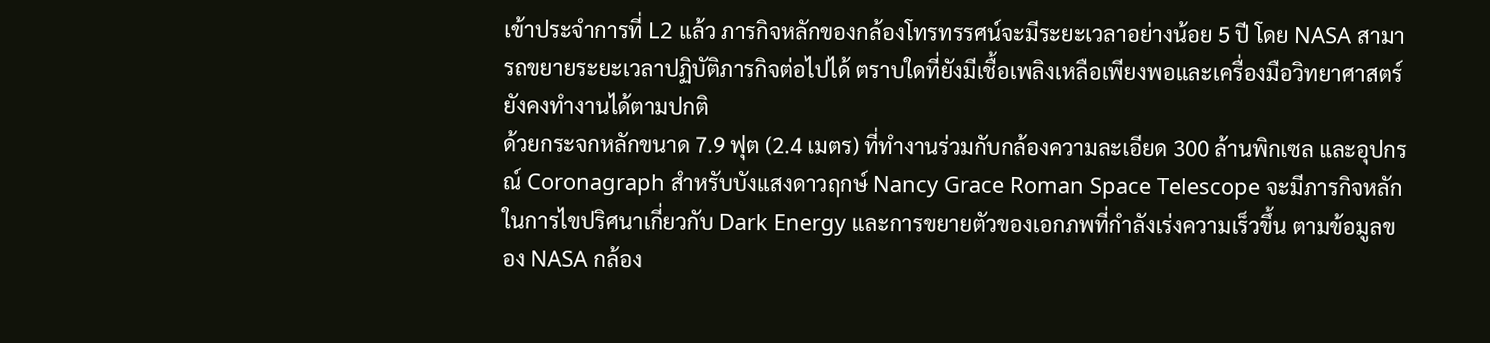เข้าประจำการที่ L2 แล้ว ภารกิจหลักของกล้องโทรทรรศน์จะมีระยะเวลาอย่างน้อย 5 ปี โดย NASA สามารถขยายระยะเวลาปฏิบัติภารกิจต่อไปได้ ตราบใดที่ยังมีเชื้อเพลิงเหลือเพียงพอและเครื่องมือวิทยาศาสตร์ยังคงทำงานได้ตามปกติ
ด้วยกระจกหลักขนาด 7.9 ฟุต (2.4 เมตร) ที่ทำงานร่วมกับกล้องความละเอียด 300 ล้านพิกเซล และอุปกรณ์ Coronagraph สำหรับบังแสงดาวฤกษ์ Nancy Grace Roman Space Telescope จะมีภารกิจหลักในการไขปริศนาเกี่ยวกับ Dark Energy และการขยายตัวของเอกภพที่กำลังเร่งความเร็วขึ้น ตามข้อมูลของ NASA กล้อง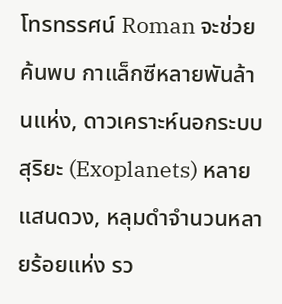โทรทรรศน์ Roman จะช่วยค้นพบ กาแล็กซีหลายพันล้านแห่ง, ดาวเคราะห์นอกระบบสุริยะ (Exoplanets) หลายแสนดวง, หลุมดำจำนวนหลายร้อยแห่ง รว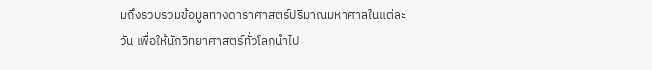มถึงรวบรวมข้อมูลทางดาราศาสตร์ปริมาณมหาศาลในแต่ละวัน เพื่อให้นักวิทยาศาสตร์ทั่วโลกนำไป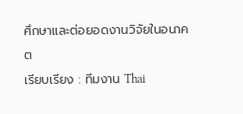ศึกษาและต่อยอดงานวิจัยในอนาคต
เรียบเรียง : ทีมงาน Thai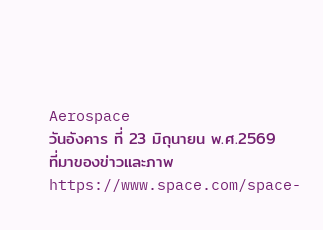Aerospace
วันอังคาร ที่ 23 มิถุนายน พ.ศ.2569
ที่มาของข่าวและภาพ
https://www.space.com/space-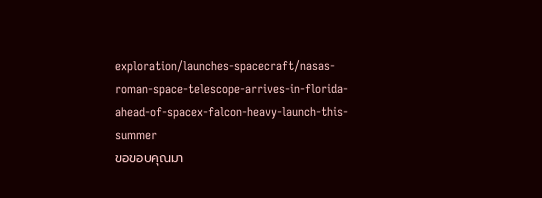exploration/launches-spacecraft/nasas-roman-space-telescope-arrives-in-florida-ahead-of-spacex-falcon-heavy-launch-this-summer
ขอขอบคุณมา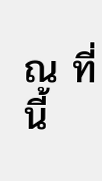ณ ที่นี้